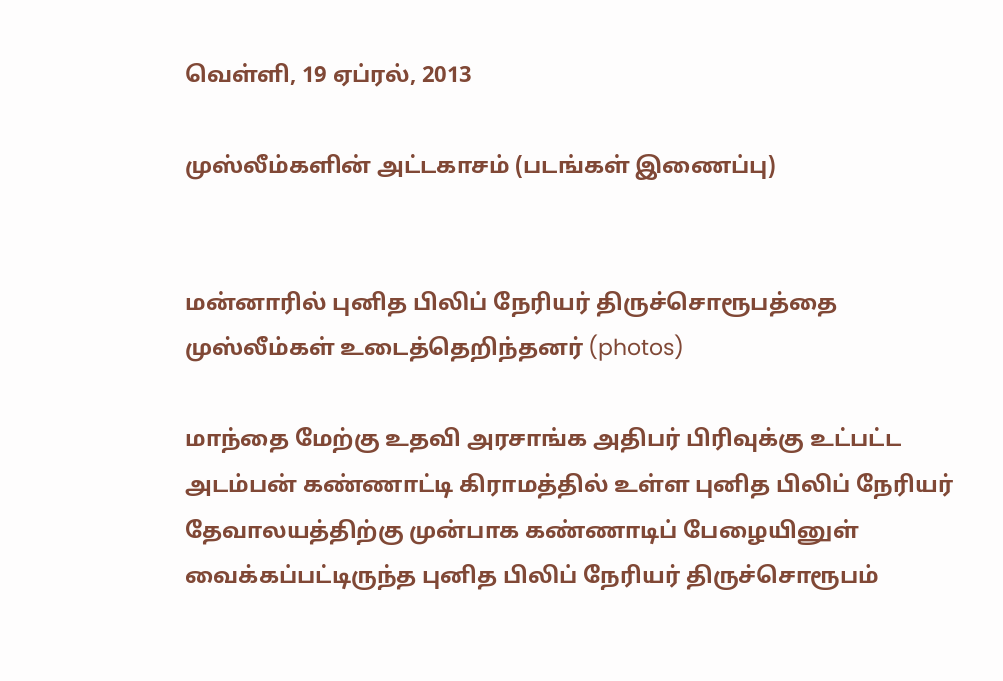வெள்ளி, 19 ஏப்ரல், 2013

முஸ்லீம்களின் அட்டகாசம் (படங்கள் இணைப்பு)


மன்னாரில் புனித பிலிப் நேரியர் திருச்சொரூபத்தை முஸ்லீம்கள் உடைத்தெறிந்தனர் (photos)

மாந்தை மேற்கு உதவி அரசாங்க அதிபர் பிரிவுக்கு உட்பட்ட அடம்பன் கண்ணாட்டி கிராமத்தில் உள்ள புனித பிலிப் நேரியர் தேவாலயத்திற்கு முன்பாக கண்ணாடிப் பேழையினுள் வைக்கப்பட்டிருந்த புனித பிலிப் நேரியர் திருச்சொரூபம்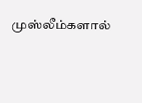முஸ்லீம்களால்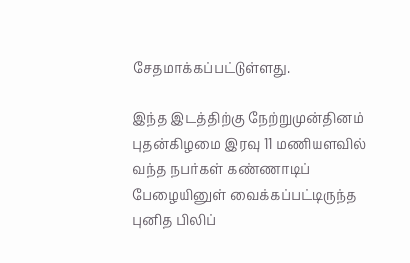சேதமாக்கப்பட்டுள்ளது.

இந்த இடத்திற்கு நேற்றுமுன்தினம் புதன்கிழமை இரவு 11 மணியளவில் வந்த நபர்கள் கண்ணாடிப் பேழையினுள் வைக்கப்பட்டிருந்த புனித பிலிப்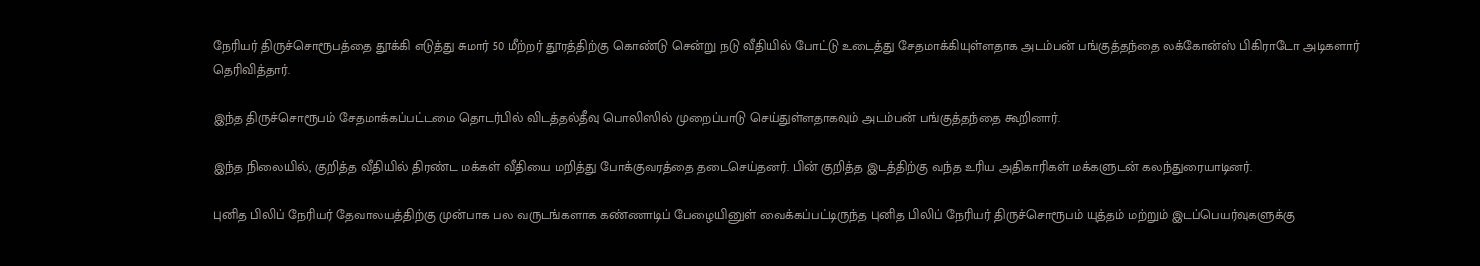நேரியர் திருச்சொரூபத்தை தூக்கி எடுத்து சுமார் 50 மீற்றர் தூரத்திற்கு கொண்டு சென்று நடு வீதியில் போட்டு உடைத்து சேதமாக்கியுள்ளதாக அடம்பன் பங்குத்தந்தை லக்கோன்ஸ் பிகிராடோ அடிகளார் தெரிவித்தார்.

இந்த திருச்சொரூபம் சேதமாக்கப்பட்டமை தொடர்பில் விடத்தல்தீவு பொலிஸில் முறைப்பாடு செய்துள்ளதாகவும் அடம்பன் பங்குத்தந்தை கூறினார்.

இந்த நிலையில், குறித்த வீதியில் திரண்ட மக்கள் வீதியை மறித்து போக்குவரத்தை தடைசெய்தனர். பின் குறித்த இடத்திற்கு வந்த உரிய அதிகாரிகள் மக்களுடன் கலந்துரையாடினர்.

புனித பிலிப் நேரியர் தேவாலயத்திற்கு முன்பாக பல வருடங்களாக கண்ணாடிப் பேழையினுள் வைக்கப்பட்டிருந்த புனித பிலிப் நேரியர் திருச்சொரூபம் யுத்தம் மற்றும் இடப்பெயர்வுகளுக்கு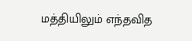மத்தியிலும் எந்தவித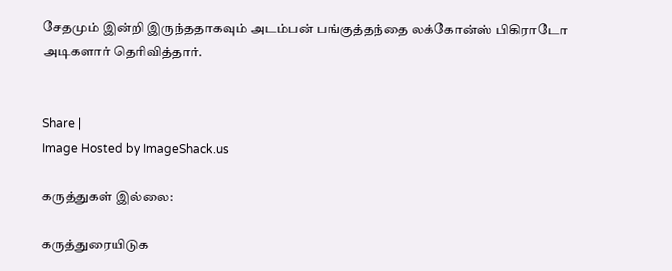சேதமும் இன்றி இருந்ததாகவும் அடம்பன் பங்குத்தந்தை லக்கோன்ஸ் பிகிராடோ அடிகளார் தெரிவித்தார்.


Share |
Image Hosted by ImageShack.us

கருத்துகள் இல்லை:

கருத்துரையிடுக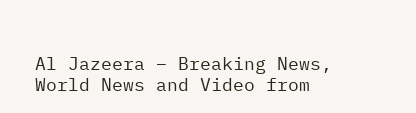Al Jazeera – Breaking News, World News and Video from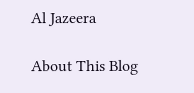Al Jazeera

About This Blog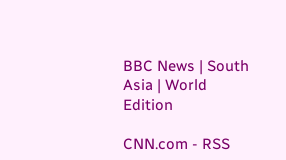BBC News | South Asia | World Edition

CNN.com - RSS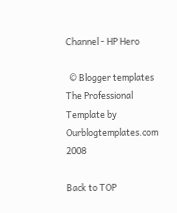Channel - HP Hero

  © Blogger templates The Professional Template by Ourblogtemplates.com 2008

Back to TOP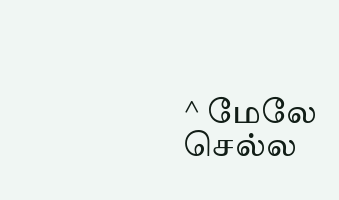^ மேலே செல்ல